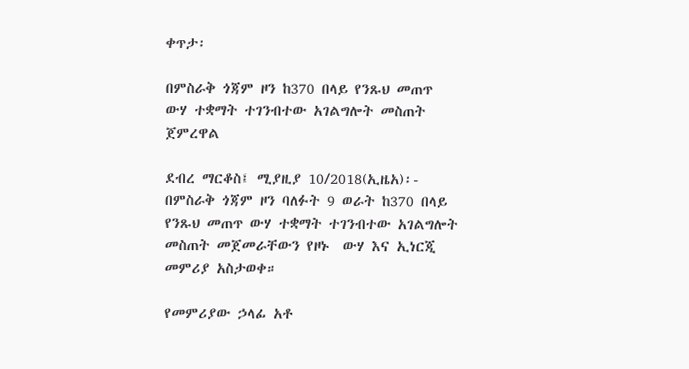ቀጥታ፡

በምስራቅ ጎጃም ዞን ከ370 በላይ የንጹህ መጠጥ ውሃ ተቋማት ተገንብተው አገልግሎት መስጠት ጀምረዋል

ደብረ ማርቆስ፤ ሚያዚያ 10/2018(ኢዜአ)፡- በምስራቅ ጎጃም ዞን ባለፉት 9 ወራት ከ370 በላይ የንጹህ መጠጥ ውሃ ተቋማት ተገንብተው አገልግሎት መስጠት መጀመራቸውን የዞኑ  ውሃ እና ኢነርጂ መምሪያ አስታወቀ።

የመምሪያው ኃላፊ አቶ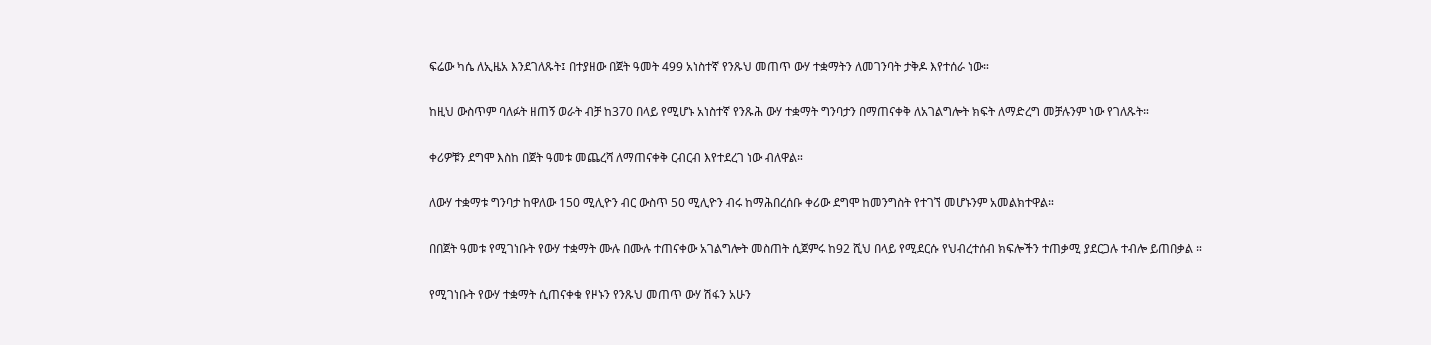ፍሬው ካሴ ለኢዜአ እንደገለጹት፤ በተያዘው በጀት ዓመት 499 አነስተኛ የንጹህ መጠጥ ውሃ ተቋማትን ለመገንባት ታቅዶ እየተሰራ ነው።

ከዚህ ውስጥም ባለፉት ዘጠኝ ወራት ብቻ ከ370 በላይ የሚሆኑ አነስተኛ የንጹሕ ውሃ ተቋማት ግንባታን በማጠናቀቅ ለአገልግሎት ክፍት ለማድረግ መቻሉንም ነው የገለጹት።

ቀሪዎቹን ደግሞ እስከ በጀት ዓመቱ መጨረሻ ለማጠናቀቅ ርብርብ እየተደረገ ነው ብለዋል።

ለውሃ ተቋማቱ ግንባታ ከዋለው 150 ሚሊዮን ብር ውስጥ 50 ሚሊዮን ብሩ ከማሕበረሰቡ ቀሪው ደግሞ ከመንግስት የተገኘ መሆኑንም አመልክተዋል።

በበጀት ዓመቱ የሚገነቡት የውሃ ተቋማት ሙሉ በሙሉ ተጠናቀው አገልግሎት መስጠት ሲጀምሩ ከ92 ሺህ በላይ የሚደርሱ የህብረተሰብ ክፍሎችን ተጠቃሚ ያደርጋሉ ተብሎ ይጠበቃል ።

የሚገነቡት የውሃ ተቋማት ሲጠናቀቁ የዞኑን የንጹህ መጠጥ ውሃ ሽፋን አሁን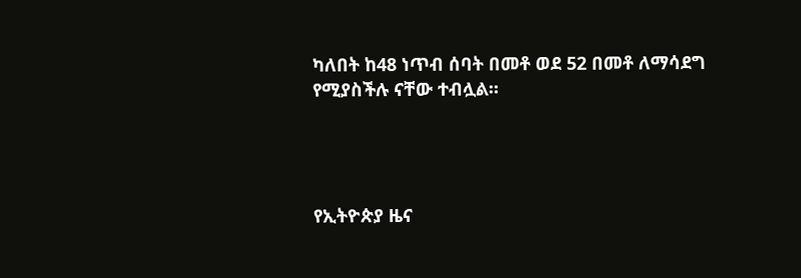ካለበት ከ48 ነጥብ ሰባት በመቶ ወደ 52 በመቶ ለማሳደግ የሚያስችሉ ናቸው ተብሏል።




የኢትዮጵያ ዜና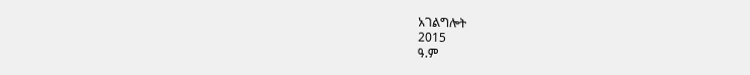አገልግሎት
2015
ዓ.ም